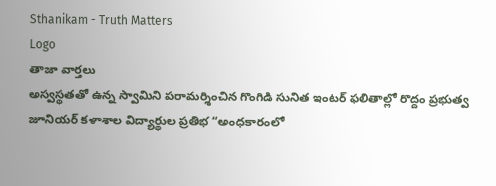Sthanikam - Truth Matters
Logo
తాజా వార్తలు
అస్వస్థతతో ఉన్న స్వామిని పరామర్శించిన గొంగిడి సునిత ఇంటర్ ఫలితాల్లో రొద్దం ప్రభుత్వ జూనియర్ కళాశాల విద్యార్థుల ప్రతిభ “అంధకారంలో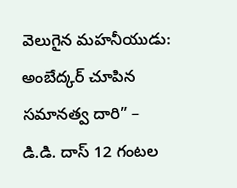వెలుగైన మహనీయుడు: అంబేద్కర్ చూపిన సమానత్వ దారి” – డి.డి. దాస్ 12 గంటల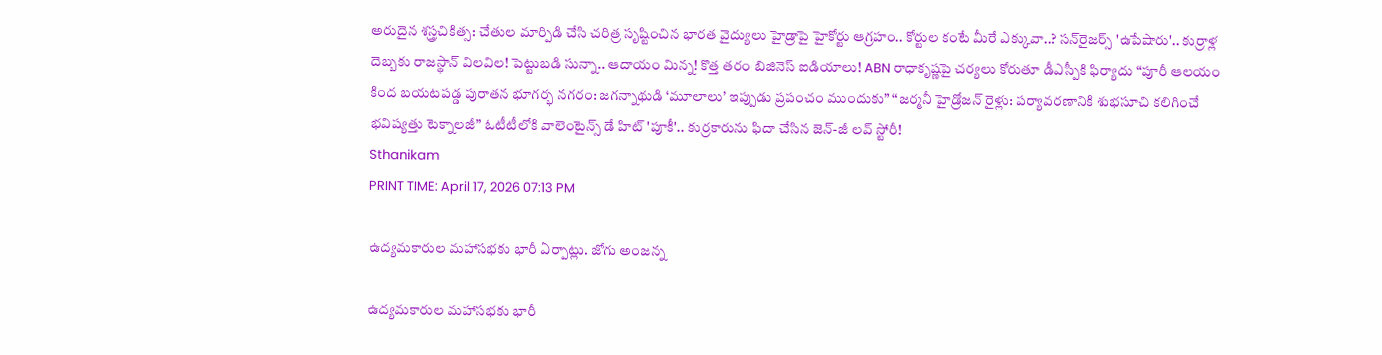అరుదైన శస్త్రచికిత్స: చేతుల మార్పిడి చేసి చరిత్ర సృష్టించిన భారత వైద్యులు హైడ్రాపై హైకోర్టు ఆగ్రహం.. కోర్టుల కంటే మీరే ఎక్కువా..? సన్‌రైజర్స్ 'ఉపేషారు'.. కుర్రాళ్ల దెబ్బకు రాజస్థాన్ విలవిల! పెట్టుబడి సున్నా.. ఆదాయం మిన్న! కొత్త తరం బిజినెస్ ఐడియాలు! ABN రాధాకృష్ణపై చర్యలు కోరుతూ డీఎస్పీకి ఫిర్యాదు “పూరీ ఆలయం కింద బయటపడ్డ పురాతన భూగర్భ నగరం: జగన్నాథుడి ‘మూలాలు’ ఇప్పుడు ప్రపంచం ముందుకు” “జర్మనీ హైడ్రోజన్ రైళ్లు: పర్యావరణానికి శుభసూచి కలిగించే భవిష్యత్తు టెక్నాలజీ” ఓటీటీలోకి వాలెంటైన్స్ డే హిట్ 'పూకీ'.. కుర్రకారును ఫిదా చేసిన జెన్-జీ లవ్ స్టోరీ!
Sthanikam
PRINT TIME: April 17, 2026 07:13 PM

ఉద్యమకారుల మహాసభకు భారీ ఏర్పాట్లు. జోగు అంజన్న

ఉద్యమకారుల మహాసభకు భారీ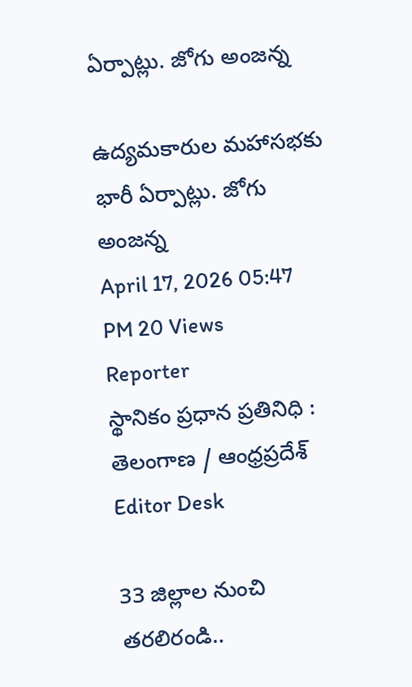ఏర్పాట్లు. జోగు అంజన్న

ఉద్యమకారుల మహాసభకు భారీ ఏర్పాట్లు. జోగు అంజన్న
April 17, 2026 05:47 PM 20 Views
Reporter
స్థానికం ప్రధాన ప్రతినిధి : తెలంగాణ / ఆంధ్రప్రదేశ్
Editor Desk

33 జిల్లాల నుంచి తరలిరండి..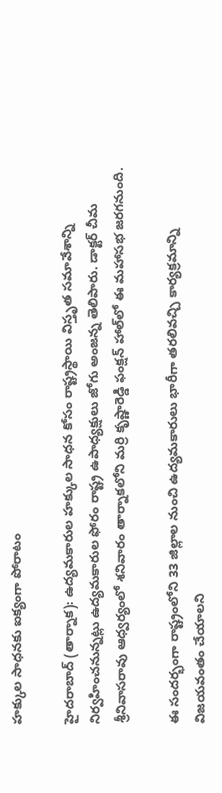హక్కుల సాధనకు ఐక్యంగా పోరాటం

హైదరాబాద్ (తార్నాక): ఉద్యమకారుల హక్కుల సాధన కోసం రాష్ట్రస్థాయి విస్తృత సమావేశాన్ని నిర్వహించనున్నట్లు ఉద్యమకారుల ఫోరం రాష్ట్ర ఉపాధ్యక్షులు జోగు అంజన్న తెలిపారు. డాక్టర్ చీమ శ్రీనివాసరావు ఆధ్వర్యంలో శనివారం తార్నాకలోని మర్రి కృష్ణారెడ్డి ఫంక్షన్ హాల్‌లో ఈ మహాసభ జరగనుంది.

ఈ సందర్భంగా రాష్ట్రంలోని 33 జిల్లాల నుంచి ఉద్యమకారులు భారీగా తరలివచ్చి కార్యక్రమాన్ని విజయవంతం చేయాలని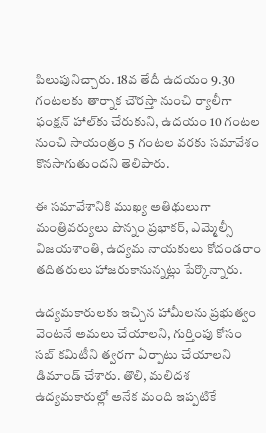పిలుపునిచ్చారు. 18వ తేదీ ఉదయం 9.30 గంటలకు తార్నాక చౌరస్తా నుంచి ర్యాలీగా ఫంక్షన్ హాల్‌కు చేరుకుని, ఉదయం 10 గంటల నుంచి సాయంత్రం 5 గంటల వరకు సమావేశం కొనసాగుతుందని తెలిపారు.

ఈ సమావేశానికి ముఖ్య అతిథులుగా మంత్రివర్యులు పొన్నం ప్రభాకర్, ఎమ్మెల్సీ విజయశాంతి, ఉద్యమ నాయకులు కోదండరాం తదితరులు హాజరుకానున్నట్లు పేర్కొన్నారు.

ఉద్యమకారులకు ఇచ్చిన హామీలను ప్రభుత్వం వెంటనే అమలు చేయాలని, గుర్తింపు కోసం సబ్ కమిటీని త్వరగా ఏర్పాటు చేయాలని డిమాండ్ చేశారు. తొలి, మలిదశ ఉద్యమకారుల్లో అనేక మంది ఇప్పటికే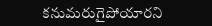కనుమరుగైపోయారని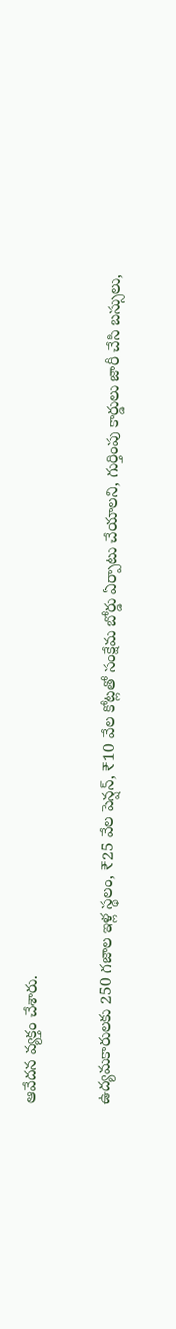ఆవేదన వ్యక్తం చేశారు.

ఉద్యమకారులకు 250 గజాల ఇళ్ల స్థలం, ₹25 వేల పెన్షన్, ₹10 వేల కోట్లతో సంక్షేమ బోర్డు ఏర్పాటు చేయాలని, గుర్తింపు కార్డులు జారీ చేసి బస్సులు,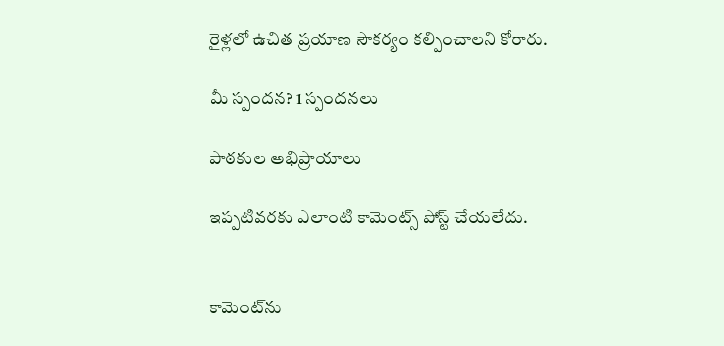రైళ్లలో ఉచిత ప్రయాణ సౌకర్యం కల్పించాలని కోరారు.

మీ స్పందన? 1 స్పందనలు

పాఠకుల అభిప్రాయాలు

ఇప్పటివరకు ఎలాంటి కామెంట్స్ పోస్ట్ చేయలేదు.


కామెంట్‌ను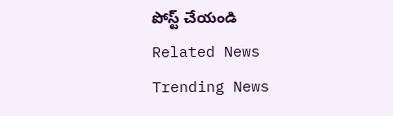పోస్ట్ చేయండి
Related News
Trending News